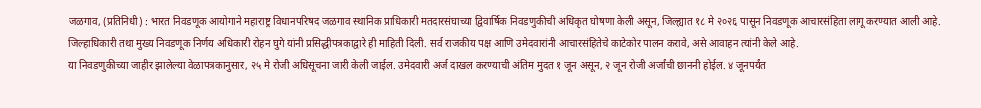जळगाव, (प्रतिनिधी) : भारत निवडणूक आयोगाने महाराष्ट्र विधानपरिषद जळगाव स्थानिक प्राधिकारी मतदारसंघाच्या द्विवार्षिक निवडणुकीची अधिकृत घोषणा केली असून, जिल्ह्यात १८ मे २०२६ पासून निवडणूक आचारसंहिता लागू करण्यात आली आहे. जिल्हाधिकारी तथा मुख्य निवडणूक निर्णय अधिकारी रोहन घुगे यांनी प्रसिद्धीपत्रकाद्वारे ही माहिती दिली. सर्व राजकीय पक्ष आणि उमेदवारांनी आचारसंहितेचे काटेकोर पालन करावे, असे आवाहन त्यांनी केले आहे.
या निवडणुकीच्या जाहीर झालेल्या वेळापत्रकानुसार, २५ मे रोजी अधिसूचना जारी केली जाईल. उमेदवारी अर्ज दाखल करण्याची अंतिम मुदत १ जून असून, २ जून रोजी अर्जांची छाननी होईल. ४ जूनपर्यंत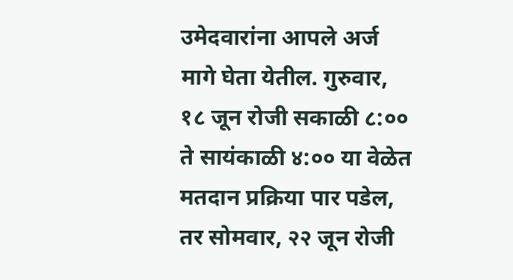उमेदवारांना आपले अर्ज मागे घेता येतील. गुरुवार, १८ जून रोजी सकाळी ८:०० ते सायंकाळी ४:०० या वेळेत मतदान प्रक्रिया पार पडेल, तर सोमवार, २२ जून रोजी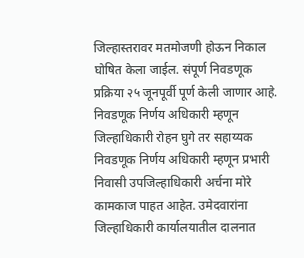जिल्हास्तरावर मतमोजणी होऊन निकाल घोषित केला जाईल. संपूर्ण निवडणूक प्रक्रिया २५ जूनपूर्वी पूर्ण केली जाणार आहे.
निवडणूक निर्णय अधिकारी म्हणून जिल्हाधिकारी रोहन घुगे तर सहाय्यक निवडणूक निर्णय अधिकारी म्हणून प्रभारी निवासी उपजिल्हाधिकारी अर्चना मोरे कामकाज पाहत आहेत. उमेदवारांना जिल्हाधिकारी कार्यालयातील दालनात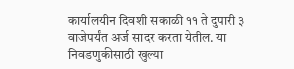कार्यालयीन दिवशी सकाळी ११ ते दुपारी ३ वाजेपर्यंत अर्ज सादर करता येतील. या निवडणुकीसाठी खुल्या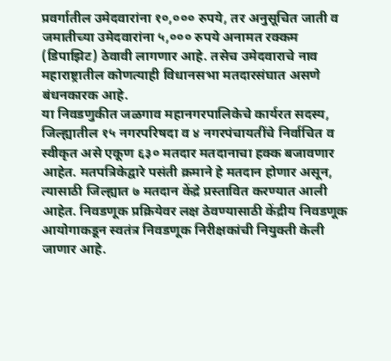प्रवर्गातील उमेदवारांना १०,००० रुपये, तर अनुसूचित जाती व जमातीच्या उमेदवारांना ५,००० रुपये अनामत रक्कम (डिपाझिट) ठेवावी लागणार आहे. तसेच उमेदवाराचे नाव महाराष्ट्रातील कोणत्याही विधानसभा मतदारसंघात असणे बंधनकारक आहे.
या निवडणुकीत जळगाव महानगरपालिकेचे कार्यरत सदस्य, जिल्ह्यातील १५ नगरपरिषदा व ४ नगरपंचायतींचे निर्वाचित व स्वीकृत असे एकूण ६३० मतदार मतदानाचा हक्क बजावणार आहेत. मतपत्रिकेद्वारे पसंती क्रमाने हे मतदान होणार असून, त्यासाठी जिल्ह्यात ७ मतदान केंद्रे प्रस्तावित करण्यात आली आहेत. निवडणूक प्रक्रियेवर लक्ष ठेवण्यासाठी केंद्रीय निवडणूक आयोगाकडून स्वतंत्र निवडणूक निरीक्षकांची नियुक्ती केली जाणार आहे.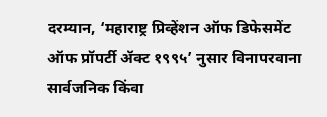दरम्यान, ‘महाराष्ट्र प्रिव्हेंशन ऑफ डिफेसमेंट ऑफ प्रॉपर्टी ॲक्ट १९९५’ नुसार विनापरवाना सार्वजनिक किंवा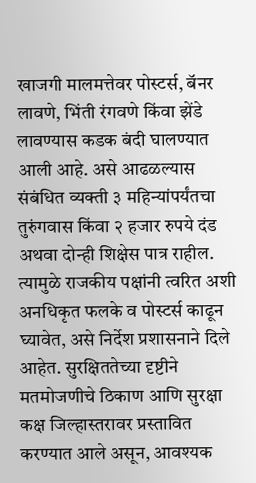खाजगी मालमत्तेवर पोस्टर्स, बॅनर लावणे, भिंती रंगवणे किंवा झेंडे लावण्यास कडक बंदी घालण्यात आली आहे. असे आढळल्यास संबंधित व्यक्ती ३ महिन्यांपर्यंतचा तुरुंगवास किंवा २ हजार रुपये दंड अथवा दोन्ही शिक्षेस पात्र राहील. त्यामुळे राजकीय पक्षांनी त्वरित अशी अनधिकृत फलके व पोस्टर्स काढून घ्यावेत, असे निर्देश प्रशासनाने दिले आहेत. सुरक्षिततेच्या दृष्टीने मतमोजणीचे ठिकाण आणि सुरक्षा कक्ष जिल्हास्तरावर प्रस्तावित करण्यात आले असून, आवश्यक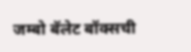जम्बो बॅलेट बॉक्सची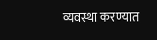व्यवस्था करण्यात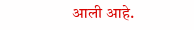आली आहे.